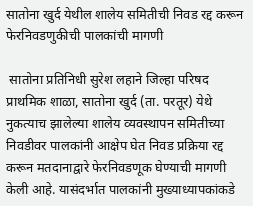सातोना खुर्द येथील शालेय समितीची निवड रद्द करून फेरनिवडणुकीची पालकांची मागणी

 सातोना प्रतिनिधी सुरेश लहाने जिल्हा परिषद प्राथमिक शाळा, सातोना खुर्द (ता. परतूर) येथे नुकत्याच झालेल्या शालेय व्यवस्थापन समितीच्या निवडीवर पालकांनी आक्षेप घेत निवड प्रक्रिया रद्द करून मतदानाद्वारे फेरनिवडणूक घेण्याची मागणी केली आहे. यासंदर्भात पालकांनी मुख्याध्यापकांकडे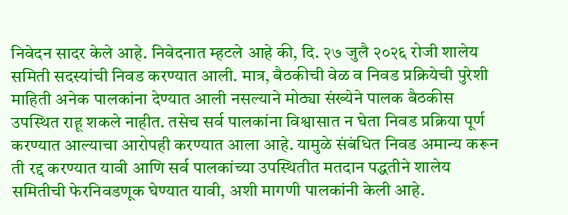निवेदन सादर केले आहे. निवेदनात म्हटले आहे की, दि. २७ जुलै २०२६ रोजी शालेय समिती सदस्यांची निवड करण्यात आली. मात्र, बैठकीची वेळ व निवड प्रक्रियेची पुरेशी माहिती अनेक पालकांना देण्यात आली नसल्याने मोठ्या संख्येने पालक बैठकीस उपस्थित राहू शकले नाहीत. तसेच सर्व पालकांना विश्वासात न घेता निवड प्रक्रिया पूर्ण करण्यात आल्याचा आरोपही करण्यात आला आहे. यामुळे संबंधित निवड अमान्य करून ती रद्द करण्यात यावी आणि सर्व पालकांच्या उपस्थितीत मतदान पद्धतीने शालेय समितीची फेरनिवडणूक घेण्यात यावी, अशी मागणी पालकांनी केली आहे.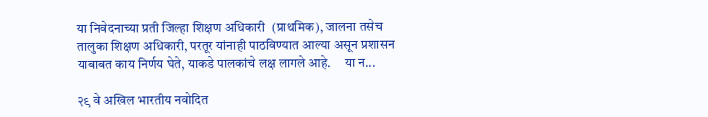या निवेदनाच्या प्रती जिल्हा शिक्षण अधिकारी  (प्राथमिक), जालना तसेच तालुका शिक्षण अधिकारी, परतूर यांनाही पाठविण्यात आल्या असून प्रशासन याबाबत काय निर्णय घेते, याकडे पालकांचे लक्ष लागले आहे.     या न...

२९ वे अखिल भारतीय नवोदित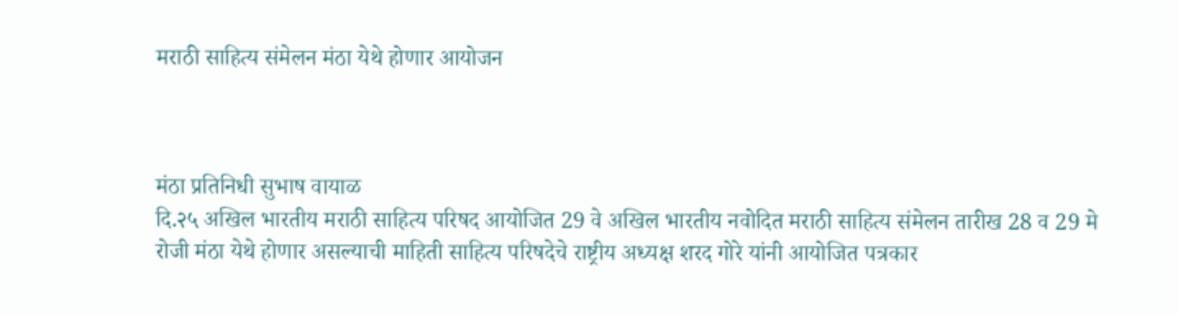मराठी साहित्य संमेलन मंठा येथे होणार आयोजन



मंठा प्रतिनिधी सुभाष वायाळ
दि.२५ अखिल भारतीय मराठी साहित्य परिषद आयोजित 29 वे अखिल भारतीय नवोदित मराठी साहित्य संमेलन तारीख 28 व 29 मे रोजी मंठा येथे होणार असल्याची माहिती साहित्य परिषदेचे राष्ट्रीय अध्यक्ष शरद गोरे यांनी आयोजित पत्रकार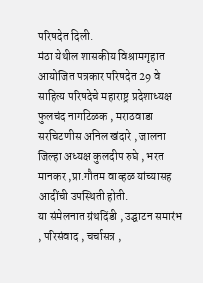परिषदेत दिली.
मंठा येथील शासकीय विश्रामगृहात आयोजित पत्रकार परिषदेत 29 वे साहित्य परिषदेचे महाराष्ट्र प्रदेशाध्यक्ष फुलचंद नागटिळक , मराठवाडा सरचिटणीस अनिल खंदारे , जालना जिल्हा अध्यक्ष कुलदीप रुघे , भरत मानकर ,प्रा.गौतम वाव्हळ यांच्यासह आदींची उपस्थिती होती.
या संमेलनात ग्रंथदिंडी , उद्घाटन समारंभ , परिसंवाद , चर्चासत्र ,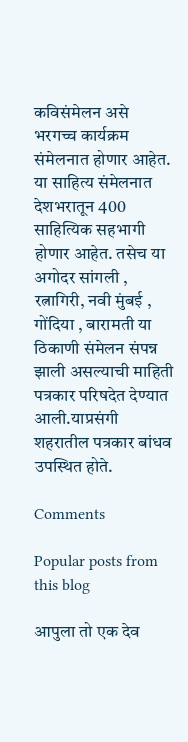कविसंमेलन असे भरगच्च कार्यक्रम संमेलनात होणार आहेत. या साहित्य संमेलनात देशभरातून 400 साहित्यिक सहभागी होणार आहेत. तसेच या अगोदर सांगली , रत्नागिरी, नवी मुंबई , गोंदिया , बारामती या ठिकाणी संमेलन संपन्न झाली असल्याची माहिती पत्रकार परिषदेत देण्यात आली.याप्रसंगी शहरातील पत्रकार बांधव उपस्थित होते.

Comments

Popular posts from this blog

आपुला तो एक देव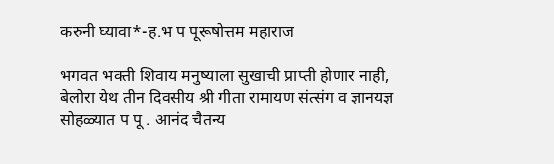करुनी घ्यावा*-ह.भ प पूरूषोत्तम महाराज

भगवत भक्ती शिवाय मनुष्याला सुखाची प्राप्ती होणार नाही, बेलोरा येथ तीन दिवसीय श्री गीता रामायण संत्संग व ज्ञानयज्ञ सोहळ्यात प पू . आनंद चैतन्य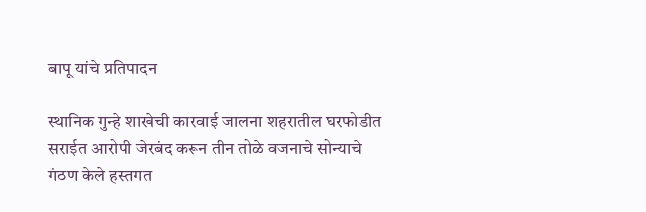बापू यांचे प्रतिपादन

स्थानिक गुन्हे शाखेची कारवाई जालना शहरातील घरफोडीत सराईत आरोपी जेरबंद करून तीन तोळे वजनाचे सोन्याचे गंठण केले हस्तगत